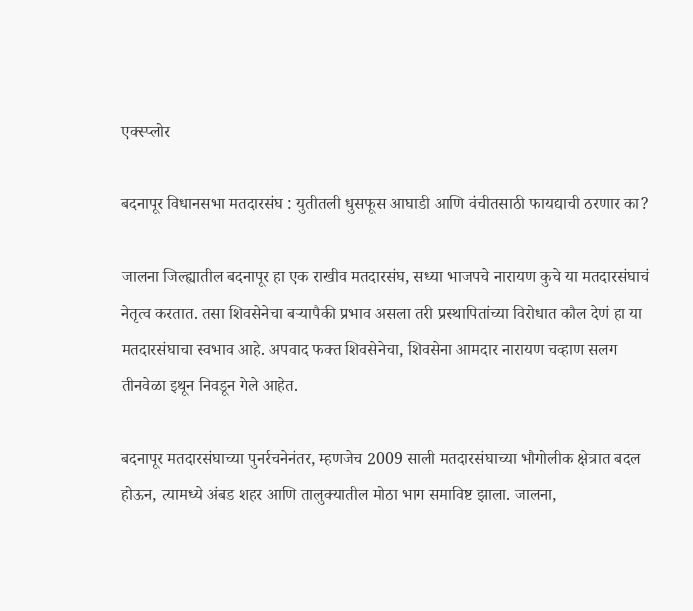एक्स्प्लोर

बदनापूर विधानसभा मतदारसंघ : युतीतली धुसफूस आघाडी आणि वंचीतसाठी फायद्याची ठरणार का?

जालना जिल्ह्यातील बदनापूर हा एक राखीव मतदारसंघ, सध्या भाजपचे नारायण कुचे या मतदारसंघाचं नेतृत्व करतात. तसा शिवसेनेचा बऱ्यापैकी प्रभाव असला तरी प्रस्थापितांच्या विरोधात कौल देणं हा या मतदारसंघाचा स्वभाव आहे. अपवाद फक्त शिवसेनेचा, शिवसेना आमदार नारायण चव्हाण सलग तीनवेळा इथून निवडून गेले आहेत.

बदनापूर मतदारसंघाच्या पुनर्रचनेनंतर, म्हणजेच 2009 साली मतदारसंघाच्या भौगोलीक क्षेत्रात बदल होऊन, त्यामध्ये अंबड शहर आणि तालुक्यातील मोठा भाग समाविष्ट झाला. जालना,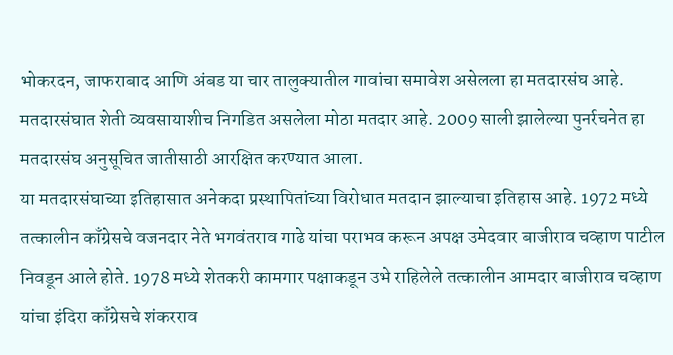भोकरदन, जाफराबाद आणि अंबड या चार तालुक्यातील गावांचा समावेश असेलला हा मतदारसंघ आहे.  मतदारसंघात शेती व्यवसायाशीच निगडित असलेला मोठा मतदार आहे. 2009 साली झालेल्या पुनर्रचनेत हा मतदारसंघ अनुसूचित जातीसाठी आरक्षित करण्यात आला.
या मतदारसंघाच्या इतिहासात अनेकदा प्रस्थापितांच्या विरोधात मतदान झाल्याचा इतिहास आहे. 1972 मध्ये तत्कालीन काँग्रेसचे वजनदार नेते भगवंतराव गाढे यांचा पराभव करून अपक्ष उमेदवार बाजीराव चव्हाण पाटील निवडून आले होते. 1978 मध्ये शेतकरी कामगार पक्षाकडून उभे राहिलेले तत्कालीन आमदार बाजीराव चव्हाण यांचा इंदिरा काँग्रेसचे शंकरराव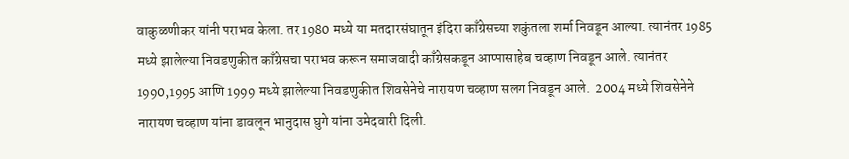वाकुळणीकर यांनी पराभव केला. तर 1980 मध्ये या मतदारसंघातून इंदिरा काँग्रेसच्या शकुंतला शर्मा निवडून आल्या. त्यानंतर 1985 मध्ये झालेल्या निवडणुकीत काँग्रेसचा पराभव करून समाजवादी काँग्रेसकडून आप्पासाहेब चव्हाण निवडून आले. त्यानंतर 1990,1995 आणि 1999 मध्ये झालेल्या निवडणुकीत शिवसेनेचे नारायण चव्हाण सलग निवडून आले.  2004 मध्ये शिवसेनेने नारायण चव्हाण यांना डावलून भानुदास घुगे यांना उमेदवारी दिली.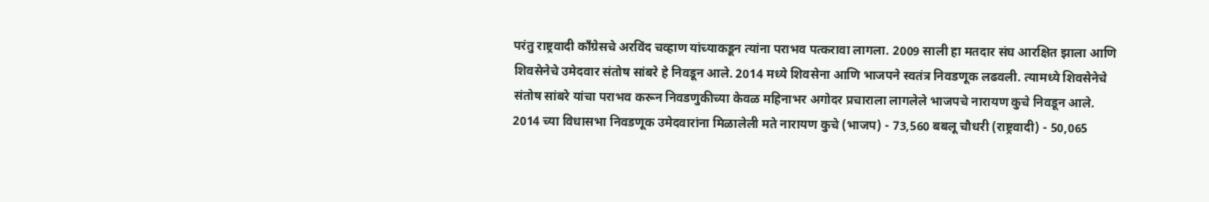परंतु राष्ट्रवादी काँग्रेसचे अरविंद चव्हाण यांच्याकडून त्यांना पराभव पत्करावा लागला. 2009 साली हा मतदार संघ आरक्षित झाला आणि शिवसेनेचे उमेदवार संतोष सांबरे हे निवडून आले. 2014 मध्ये शिवसेना आणि भाजपने स्वतंत्र निवडणूक लढवली. त्यामध्ये शिवसेनेचे संतोष सांबरे यांचा पराभव करून निवडणुकीच्या केवळ महिनाभर अगोदर प्रचाराला लागलेले भाजपचे नारायण कुचे निवडून आले.
2014 च्या विधासभा निवडणूक उमेदवारांना मिळालेली मते नारायण कुचे (भाजप) - 73,560 बबलू चौधरी (राष्ट्रवादी) - 50,065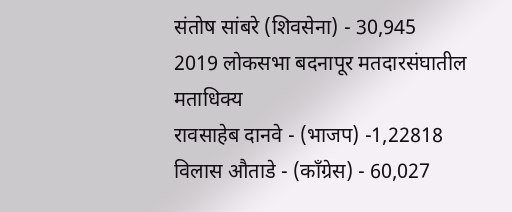संतोष सांबरे (शिवसेना) - 30,945
2019 लोकसभा बदनापूर मतदारसंघातील मताधिक्य
रावसाहेब दानवे - (भाजप) -1,22818 विलास औताडे - (काँग्रेस) - 60,027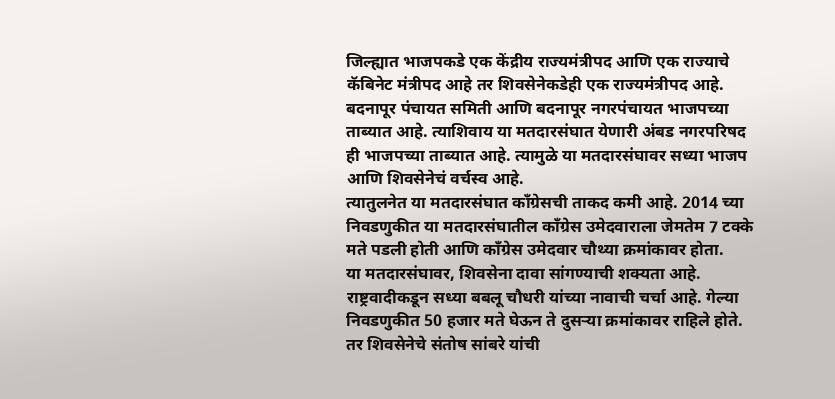जिल्ह्यात भाजपकडे एक केंद्रीय राज्यमंत्रीपद आणि एक राज्याचे कॅबिनेट मंत्रीपद आहे तर शिवसेनेकडेही एक राज्यमंत्रीपद आहे. बदनापूर पंचायत समिती आणि बदनापूर नगरपंचायत भाजपच्या ताब्यात आहे. त्याशिवाय या मतदारसंघात येणारी अंबड नगरपरिषद ही भाजपच्या ताब्यात आहे. त्यामुळे या मतदारसंघावर सध्या भाजप आणि शिवसेनेचं वर्चस्व आहे.
त्यातुलनेत या मतदारसंघात काँग्रेसची ताकद कमी आहे. 2014 च्या निवडणुकीत या मतदारसंघातील काँग्रेस उमेदवाराला जेमतेम 7 टक्के मते पडली होती आणि काँग्रेस उमेदवार चौथ्या क्रमांकावर होता.
या मतदारसंघावर, शिवसेना दावा सांगण्याची शक्यता आहे. राष्ट्रवादीकडून सध्या बबलू चौधरी यांच्या नावाची चर्चा आहे. गेल्या निवडणुकीत 50 हजार मते घेऊन ते दुसऱ्या क्रमांकावर राहिले होते. तर शिवसेनेचे संतोष सांबरे यांची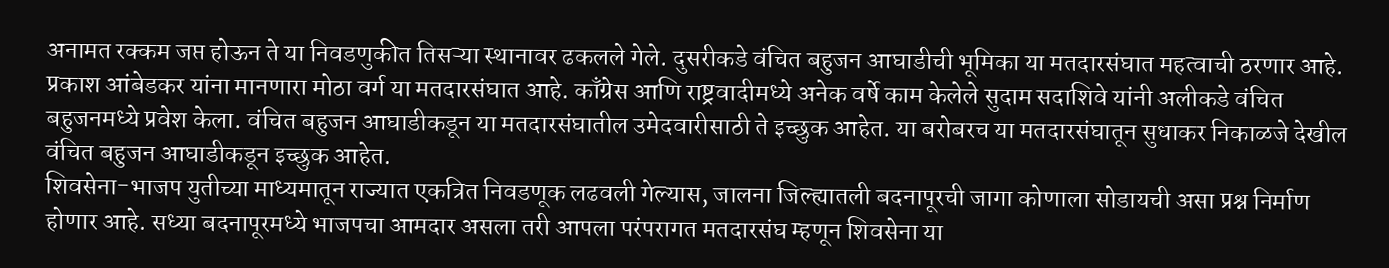अनामत रक्कम जप्त होऊन ते या निवडणुकीत तिसऱ्या स्थानावर ढकलले गेले. दुसरीकडे वंचित बहुजन आघाडीची भूमिका या मतदारसंघात महत्वाची ठरणार आहे. प्रकाश आंबेडकर यांना मानणारा मोठा वर्ग या मतदारसंघात आहे. काँग्रेस आणि राष्ट्रवादीमध्ये अनेक वर्षे काम केलेले सुदाम सदाशिवे यांनी अलीकडे वंचित बहुजनमध्ये प्रवेश केला. वंचित बहुजन आघाडीकडून या मतदारसंघातील उमेदवारीसाठी ते इच्छुक आहेत. या बरोबरच या मतदारसंघातून सुधाकर निकाळजे देखील वंचित बहुजन आघाडीकडून इच्छुक आहेत.
शिवसेना-भाजप युतीच्या माध्यमातून राज्यात एकत्रित निवडणूक लढवली गेल्यास, जालना जिल्ह्यातली बदनापूरची जागा कोणाला सोडायची असा प्रश्न निर्माण होणार आहे. सध्या बदनापूरमध्ये भाजपचा आमदार असला तरी आपला परंपरागत मतदारसंघ म्हणून शिवसेना या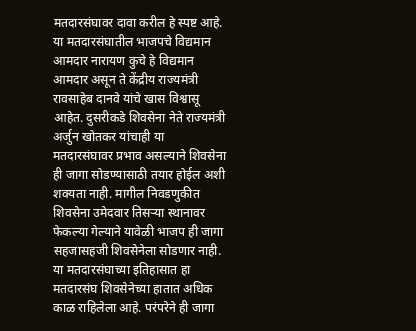मतदारसंघावर दावा करील हे स्पष्ट आहे. या मतदारसंघातील भाजपचे विद्यमान आमदार नारायण कुचे हे विद्यमान आमदार असून ते केंद्रीय राज्यमंत्री रावसाहेब दानवे यांचे खास विश्वासू आहेत. दुसरीकडे शिवसेना नेते राज्यमंत्री अर्जुन खोतकर यांचाही या मतदारसंघावर प्रभाव असल्याने शिवसेना ही जागा सोडण्यासाठी तयार होईल अशी शक्यता नाही. मागील निवडणुकीत शिवसेना उमेदवार तिसऱ्या स्थानावर फेकल्या गेल्याने यावेळी भाजप ही जागा सहजासहजी शिवसेनेला सोडणार नाही. या मतदारसंघाच्या इतिहासात हा मतदारसंघ शिवसेनेच्या हातात अधिक काळ राहिलेला आहे. परंपरेने ही जागा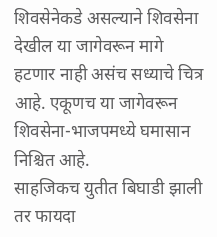शिवसेनेकडे असल्याने शिवसेना देखील या जागेवरून मागे हटणार नाही असंच सध्याचे चित्र आहे. एकूणच या जागेवरून शिवसेना-भाजपमध्ये घमासान निश्चित आहे.
साहजिकच युतीत बिघाडी झाली तर फायदा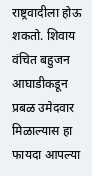राष्ट्रवादीला होऊ शकतो. शिवाय वंचित बहुजन आघाडीकडून प्रबळ उमेदवार मिळाल्यास हा फायदा आपल्या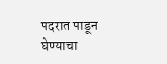पदरात पाडून घेण्याचा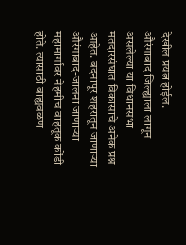देखील प्रयत्न होईल.
औरंगाबाद जिल्ह्याला लागून असलेल्या या विधानसभा मतदारसंघात विकासाचे अनेक प्रश्न आहेत. बदनापूर शहरातून जाणाऱ्या औरंगाबाद-जालना जाणाऱ्या महामार्गावर नेहमीच वाहतूक कोंडी होते. त्यासाठी बाह्यवळण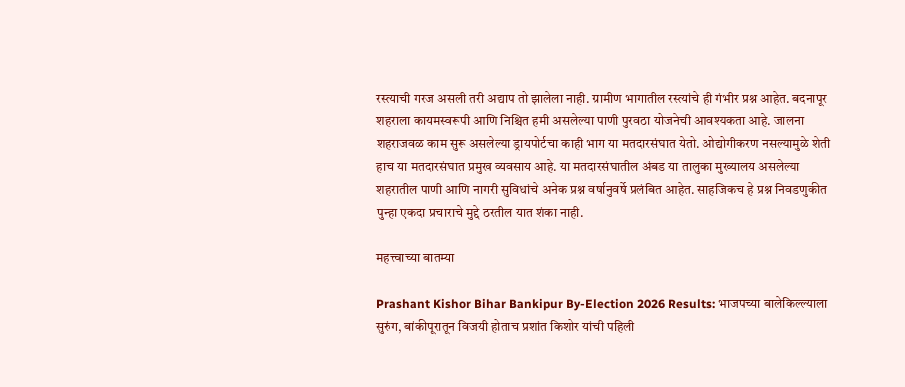रस्त्याची गरज असली तरी अद्याप तो झालेला नाही. ग्रामीण भागातील रस्त्यांचे ही गंभीर प्रश्न आहेत. बदनापूर शहराला कायमस्वरूपी आणि निश्चित हमी असलेल्या पाणी पुरवठा योजनेची आवश्यकता आहे. जालना शहराजवळ काम सुरू असलेल्या ड्रायपोर्टचा काही भाग या मतदारसंघात येतो. ओद्योगीकरण नसल्यामुळे शेती हाच या मतदारसंघात प्रमुख व्यवसाय आहे. या मतदारसंघातील अंबड या तालुका मुख्यालय असलेल्या शहरातील पाणी आणि नागरी सुविधांचे अनेक प्रश्न वर्षानुवर्षे प्रलंबित आहेत. साहजिकच हे प्रश्न निवडणुकीत पुन्हा एकदा प्रचाराचे मुद्दे ठरतील यात शंका नाही.

महत्त्वाच्या बातम्या

Prashant Kishor Bihar Bankipur By-Election 2026 Results: भाजपच्या बालेकिल्ल्याला सुरुंग, बांकीपूरातून विजयी होताच प्रशांत किशोर यांची पहिली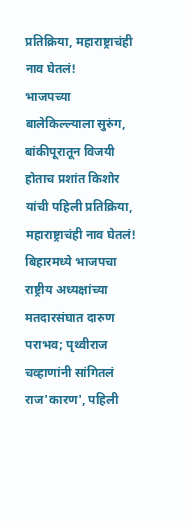प्रतिक्रिया, महाराष्ट्राचंही नाव घेतलं!
भाजपच्या बालेकिल्ल्याला सुरुंग, बांकीपूरातून विजयी होताच प्रशांत किशोर यांची पहिली प्रतिक्रिया, महाराष्ट्राचंही नाव घेतलं!
बिहारमध्ये भाजपचा राष्ट्रीय अध्यक्षांच्या मतदारसंघात दारुण पराभव; पृथ्वीराज चव्हाणांनी सांगितलं राज'कारण', पहिली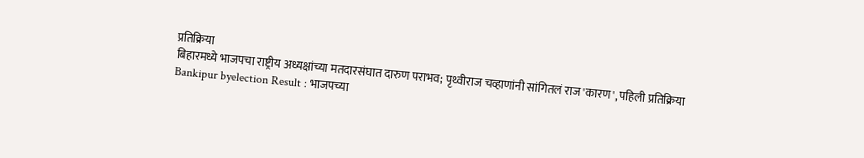प्रतिक्रिया
बिहारमध्ये भाजपचा राष्ट्रीय अध्यक्षांच्या मतदारसंघात दारुण पराभव; पृथ्वीराज चव्हाणांनी सांगितलं राज'कारण', पहिली प्रतिक्रिया
Bankipur byelection Result : भाजपच्या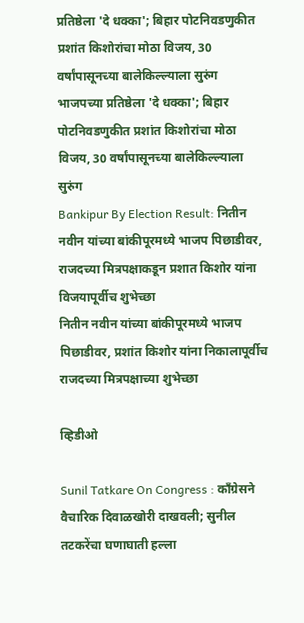प्रतिष्ठेला 'दे धक्का'; बिहार पोटनिवडणुकीत प्रशांत किशोरांचा मोठा विजय, 30 वर्षांपासूनच्या बालेकिल्ल्याला सुरुंग
भाजपच्या प्रतिष्ठेला 'दे धक्का'; बिहार पोटनिवडणुकीत प्रशांत किशोरांचा मोठा विजय, 30 वर्षांपासूनच्या बालेकिल्ल्याला सुरुंग
Bankipur By Election Result: नितीन नवीन यांच्या बांकीपूरमध्ये भाजप पिछाडीवर, राजदच्या मित्रपक्षाकडून प्रशात किशोर यांना विजयापूर्वीच शुभेच्छा
नितीन नवीन यांच्या बांकीपूरमध्ये भाजप पिछाडीवर, प्रशांत किशोर यांना निकालापूर्वीच राजदच्या मित्रपक्षाच्या शुभेच्छा

व्हिडीओ

Sunil Tatkare On Congress : काँग्रेसने वैचारिक दिवाळखोरी दाखवली; सुनील तटकरेंचा घणाघाती हल्ला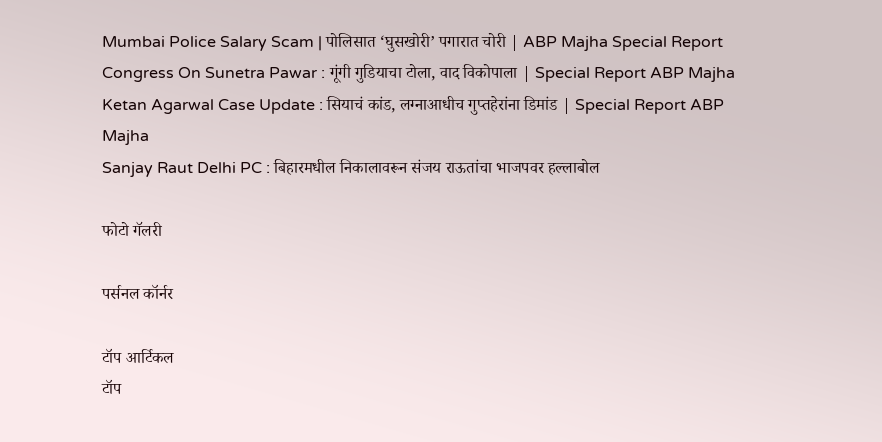Mumbai Police Salary Scam | पोलिसात ‘घुसखोरी’ पगारात चोरी | ABP Majha Special Report
Congress On Sunetra Pawar : गूंगी गुडियाचा टोला, वाद विकोपाला | Special Report ABP Majha
Ketan Agarwal Case Update : सियाचं कांड, लग्नाआधीच गुप्तहेरांना डिमांड | Special Report ABP Majha
Sanjay Raut Delhi PC : बिहारमधील निकालावरून संजय राऊतांचा भाजपवर हल्लाबोल

फोटो गॅलरी

पर्सनल कॉर्नर

टॉप आर्टिकल
टॉप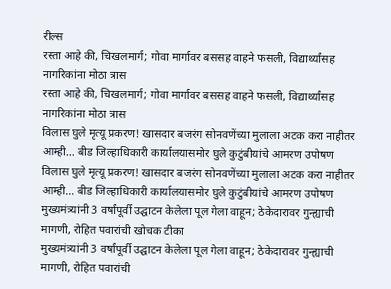रील्स
रस्ता आहे की, चिखलमार्ग; गोवा मार्गावर बससह वाहने फसली, विद्यार्थ्यांसह नागरिकांना मोठा त्रास
रस्ता आहे की, चिखलमार्ग; गोवा मार्गावर बससह वाहने फसली, विद्यार्थ्यांसह नागरिकांना मोठा त्रास
विलास घुले मृत्यू प्रकरण! खासदार बजरंग सोनवणेंच्या मुलाला अटक करा नाहीतर आम्ही… बीड जिल्हाधिकारी कार्यालयासमोर घुले कुटुंबीयांचे आमरण उपोषण
विलास घुले मृत्यू प्रकरण! खासदार बजरंग सोनवणेंच्या मुलाला अटक करा नाहीतर आम्ही… बीड जिल्हाधिकारी कार्यालयासमोर घुले कुटुंबीयांचे आमरण उपोषण
मुख्यमंत्र्यांनी 3 वर्षांपूर्वी उद्घाटन केलेला पूल गेला वाहून; ठेकेदारावर गुन्ह्याची मागणी, रोहित पवारांची खोचक टीका
मुख्यमंत्र्यांनी 3 वर्षांपूर्वी उद्घाटन केलेला पूल गेला वाहून; ठेकेदारावर गुन्ह्याची मागणी, रोहित पवारांची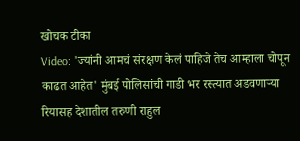खोचक टीका
Video: 'ज्यांनी आमचं संरक्षण केलं पाहिजे तेच आम्हाला चोपून काढत आहेत' मुंबई पोलिसांची गाडी भर रस्त्यात अडवणाऱ्या रियासह देशातील तरुणी राहुल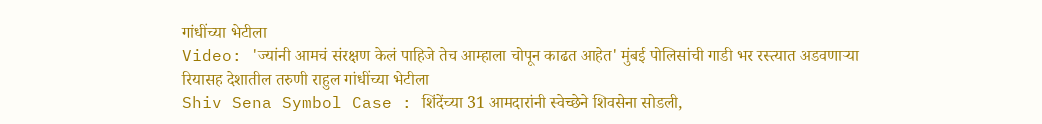गांधींच्या भेटीला
Video: 'ज्यांनी आमचं संरक्षण केलं पाहिजे तेच आम्हाला चोपून काढत आहेत' मुंबई पोलिसांची गाडी भर रस्त्यात अडवणाऱ्या रियासह देशातील तरुणी राहुल गांधींच्या भेटीला
Shiv Sena Symbol Case : शिंदेंच्या 31 आमदारांनी स्वेच्छेने शिवसेना सोडली,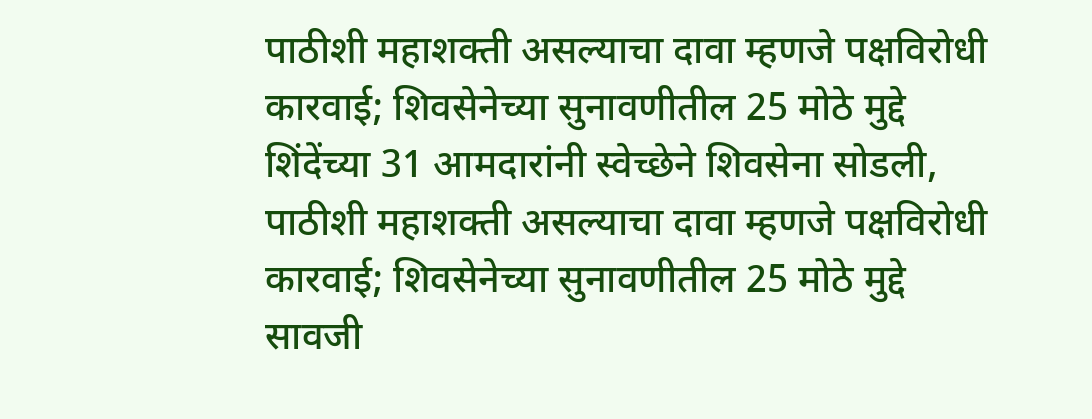पाठीशी महाशक्ती असल्याचा दावा म्हणजे पक्षविरोधी कारवाई; शिवसेनेच्या सुनावणीतील 25 मोठे मुद्दे
शिंदेंच्या 31 आमदारांनी स्वेच्छेने शिवसेना सोडली, पाठीशी महाशक्ती असल्याचा दावा म्हणजे पक्षविरोधी कारवाई; शिवसेनेच्या सुनावणीतील 25 मोठे मुद्दे
सावजी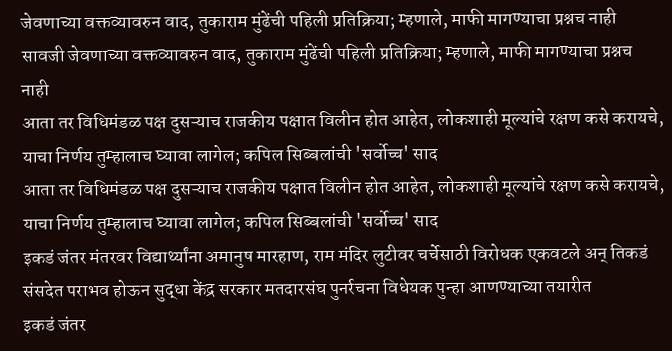जेवणाच्या वक्तव्यावरुन वाद, तुकाराम मुंढेंची पहिली प्रतिक्रिया; म्हणाले, माफी मागण्याचा प्रश्नच नाही
सावजी जेवणाच्या वक्तव्यावरुन वाद, तुकाराम मुंढेंची पहिली प्रतिक्रिया; म्हणाले, माफी मागण्याचा प्रश्नच नाही
आता तर विधिमंडळ पक्ष दुसऱ्याच राजकीय पक्षात विलीन होत आहेत, लोकशाही मूल्यांचे रक्षण कसे करायचे, याचा निर्णय तुम्हालाच घ्यावा लागेल; कपिल सिब्बलांची 'सर्वोच्च' साद
आता तर विधिमंडळ पक्ष दुसऱ्याच राजकीय पक्षात विलीन होत आहेत, लोकशाही मूल्यांचे रक्षण कसे करायचे, याचा निर्णय तुम्हालाच घ्यावा लागेल; कपिल सिब्बलांची 'सर्वोच्च' साद
इकडं जंतर मंतरवर विद्यार्थ्यांना अमानुष मारहाण, राम मंदिर लुटीवर चर्चेसाठी विरोधक एकवटले अन् तिकडं संसदेत पराभव होऊन सुद्धा केंद्र सरकार मतदारसंघ पुनर्रचना विधेयक पुन्हा आणण्याच्या तयारीत
इकडं जंतर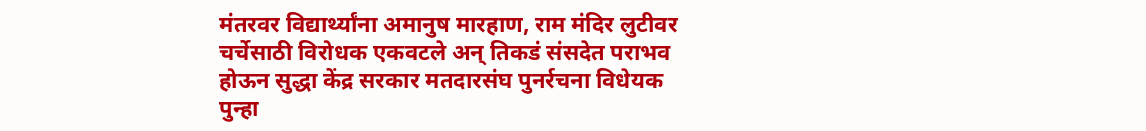मंतरवर विद्यार्थ्यांना अमानुष मारहाण, राम मंदिर लुटीवर चर्चेसाठी विरोधक एकवटले अन् तिकडं संसदेत पराभव होऊन सुद्धा केंद्र सरकार मतदारसंघ पुनर्रचना विधेयक पुन्हा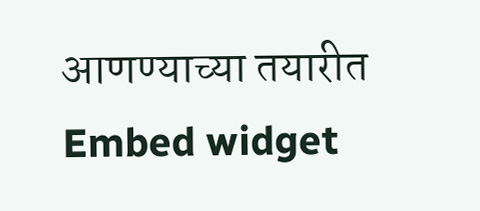आणण्याच्या तयारीत
Embed widget